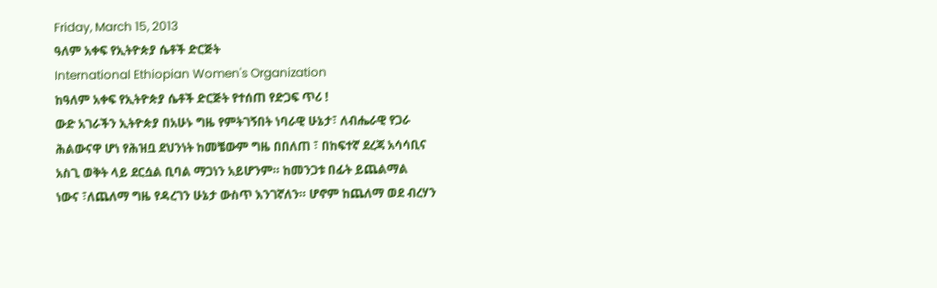Friday, March 15, 2013
ዓለም አቀፍ የኢትዮጵያ ሴቶች ድርጅት
International Ethiopian Women's Organization
ከዓለም አቀፍ የኢትዮጵያ ሴቶች ድርጅት የተሰጠ የድጋፍ ጥሪ !
ውድ አገራችን ኢትዮጵያ በአሁኑ ግዜ የምትገኝበት ነባራዊ ሁኔታ፣ ለብሔራዊ የጋራ
ሕልውናዋ ሆነ የሕዝቧ ደህንነት ከመቼውም ግዜ በበለጠ ፣ በከፍተኛ ደረጃ አሳሳቢና
አስጊ ወቅት ላይ ደርሷል ቢባል ማጋነን አይሆንም። ከመንጋቱ በፊት ይጨልማል
ነውና ፣ለጨለማ ግዜ የዳረገን ሁኔታ ውስጥ እንገኛለን። ሆኖም ከጨለማ ወደ ብረሃን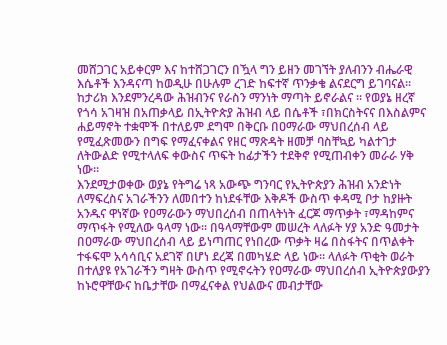መሸጋገር አይቀርም እና ከተሸጋገርን በዃላ ግን ይዘን መገኘት ያለብንን ብሔራዊ
እሴቶች እንዳናጣ ከወዲሁ በሁሉም ረገድ ከፍተኛ ጥንቃቄ ልናደርግ ይገባናል።
ከታሪክ እንደምንረዳው ሕዝብንና የራስን ማንነት ማጣት ይኖራልና ። የወያኔ ዘረኛ
የጎሳ አገዛዝ በአጠቃላይ በኢትዮጵያ ሕዝብ ላይ በሴቶች ፣በክርስትናና በእስልምና
ሐይማኖት ተቋሞች በተለይም ደግሞ በቅርቡ በዐማራው ማህበረሰብ ላይ
የሚፈጽመውን በግፍ የማፈናቀልና የዘር ማጽዳት ዘመቻ ባስቸኳይ ካልተገታ
ለትውልድ የሚተላለፍ ቀውስና ጥፍት ከፊታችን ተደቅኖ የሚጠብቀን መራራ ሃቅ
ነው።
እንደሚታወቀው ወያኔ የትግሬ ነጻ አውጭ ግንባር የኢትዮጵያን ሕዝብ አንድነት
ለማፍረስና አገራችንን ለመበተን ከነደፋቸው እቅዶች ውስጥ ቀዳሚ ቦታ ከያዙት
አንዱና ዋነኛው የዐማራውን ማህበረሰብ በጠላትነት ፈርጆ ማጥቃት ፣ማዳከምና
ማጥፋት የሚለው ዓላማ ነው። በዓላማቸውም መሠረት ላለፉት ሃያ አንድ ዓመታት
በዐማራው ማህበረሰብ ላይ ይነጣጠር የነበረው ጥቃት ዛሬ በስፋትና በጥልቀት
ተፋፍሞ አሳሳቢና አደገኛ በሆነ ደረጃ በመካሄድ ላይ ነው። ላለፉት ጥቂት ወራት
በተለያዩ የአገራችን ግዛት ውስጥ የሚኖሩትን የዐማራው ማህበረሰብ ኢትዮጵያውያን
ከኑሮዋቸውና ከቤታቸው በማፈናቀል የህልውና መብታቸው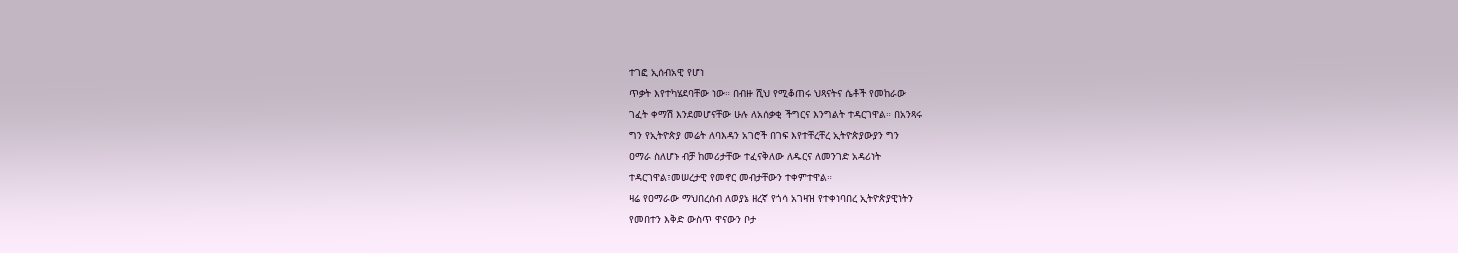ተገፎ ኢሰብአዊ የሆነ
ጥቃት እየተካሄደባቸው ነው። በብዙ ሺህ የሚቆጠሩ ህጻናትና ሴቶች የመከራው
ገፈት ቀማሽ እንደመሆናቸው ሁሉ ለአሰቃቂ ችግርና እንግልት ተዳርገዋል። በአንጻሩ
ግን የኢትዮጵያ መሬት ለባእዳን አገሮች በገፍ እየተቸረቸረ ኢትዮጵያውያን ግን
ዐማራ ስለሆኑ ብቻ ከመሪታቸው ተፈናቅለው ለዱርና ለመንገድ አዳሪነት
ተዳርገዋል፣መሠረታዊ የመኖር መብታቸውን ተቀምተዋል።
ዛሬ የዐማራው ማህበረሰብ ለወያኔ ዘረኛ የጎሳ አገዛዝ የተቀነባበረ ኢትዮጵያዊነትን
የመበተን እቅድ ውስጥ ዋናውን ቦታ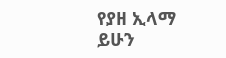የያዘ ኢላማ ይሁን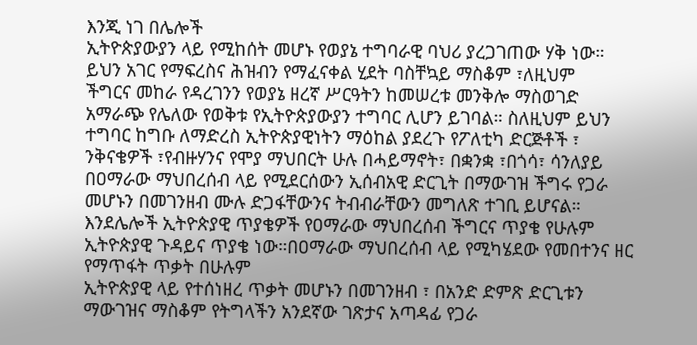እንጂ ነገ በሌሎች
ኢትዮጵያውያን ላይ የሚከሰት መሆኑ የወያኔ ተግባራዊ ባህሪ ያረጋገጠው ሃቅ ነው።
ይህን አገር የማፍረስና ሕዝብን የማፈናቀል ሂደት ባስቸኳይ ማስቆም ፣ለዚህም
ችግርና መከራ የዳረገንን የወያኔ ዘረኛ ሥርዓትን ከመሠረቱ መንቅሎ ማስወገድ
አማራጭ የሌለው የወቅቱ የኢትዮጵያውያን ተግባር ሊሆን ይገባል። ስለዚህም ይህን
ተግባር ከግቡ ለማድረስ ኢትዮጵያዊነትን ማዕከል ያደረጉ የፖለቲካ ድርጅቶች ፣
ንቅናቄዎች ፣የብዙሃንና የሞያ ማህበርት ሁሉ በሓይማኖት፣ በቋንቋ ፣በጎሳ፣ ሳንለያይ
በዐማራው ማህበረሰብ ላይ የሚደርሰውን ኢሰብአዊ ድርጊት በማውገዝ ችግሩ የጋራ
መሆኑን በመገንዘብ ሙሉ ድጋፋቸውንና ትብብራቸውን መግለጽ ተገቢ ይሆናል።
እንደሌሎች ኢትዮጵያዊ ጥያቄዎች የዐማራው ማህበረሰብ ችግርና ጥያቄ የሁሉም
ኢትዮጵያዊ ጉዳይና ጥያቄ ነው።በዐማራው ማህበረሰብ ላይ የሚካሄደው የመበተንና ዘር የማጥፋት ጥቃት በሁሉም
ኢትዮጵያዊ ላይ የተሰነዘረ ጥቃት መሆኑን በመገንዘብ ፣ በአንድ ድምጽ ድርጊቱን
ማውገዝና ማስቆም የትግላችን አንደኛው ገጽታና አጣዳፊ የጋራ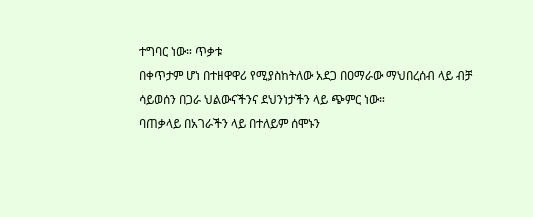ተግባር ነው። ጥቃቱ
በቀጥታም ሆነ በተዘዋዋሪ የሚያስከትለው አደጋ በዐማራው ማህበረሰብ ላይ ብቻ
ሳይወሰን በጋራ ህልውናችንና ደህንነታችን ላይ ጭምር ነው።
ባጠቃላይ በአገራችን ላይ በተለይም ሰሞኑን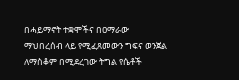በሓይማኖት ተቋሞችና በዐማራው
ማህበረሰብ ላይ የሚፈጸመውን ግፍና ወንጀል ለማስቆም በሚደረገው ትግል የሴቶች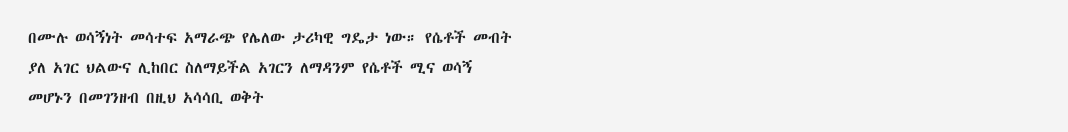በሙሉ ወሳኝነት መሳተፍ አማራጭ የሌለው ታሪካዊ ግዴታ ነው። የሴቶች መብት
ያለ አገር ህልውና ሊከበር ስለማይችል አገርን ለማዳንም የሴቶች ሚና ወሳኝ
መሆኑን በመገንዘብ በዚህ አሳሳቢ ወቅት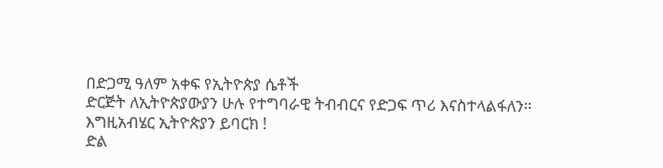በድጋሚ ዓለም አቀፍ የኢትዮጵያ ሴቶች
ድርጅት ለኢትዮጵያውያን ሁሉ የተግባራዊ ትብብርና የድጋፍ ጥሪ እናስተላልፋለን።
እግዚአብሄር ኢትዮጵያን ይባርክ !
ድል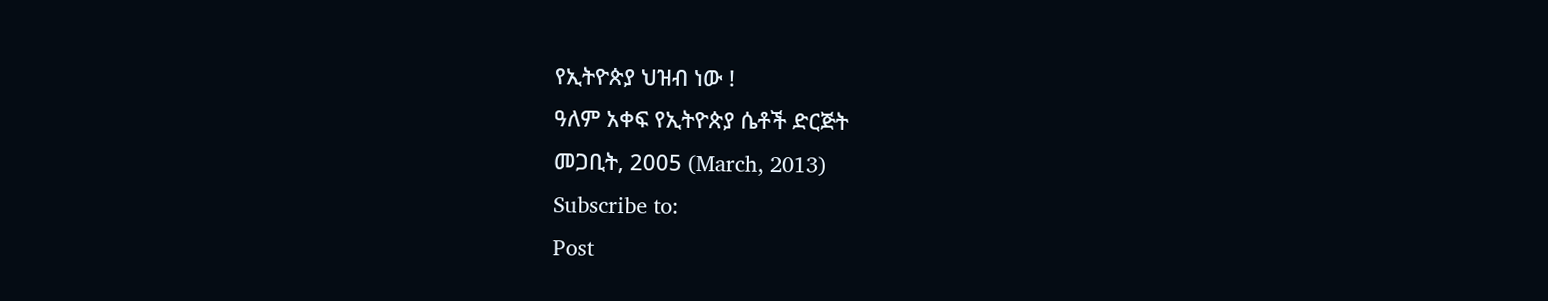የኢትዮጵያ ህዝብ ነው !
ዓለም አቀፍ የኢትዮጵያ ሴቶች ድርጅት
መጋቢት, 2005 (March, 2013)
Subscribe to:
Post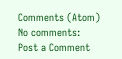Comments (Atom)
No comments:
Post a Comment